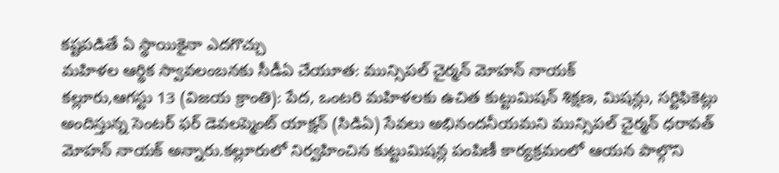కష్టపడితే ఏ స్థాయికైనా ఎదగొచ్చు
మహిళల ఆర్థిక స్వావలంబనకు సీడీఏ చేయూత: మున్సిపల్ చైర్మన్ మోహన్ నాయక్
కల్లూరు,ఆగస్టు 13 (విజయ క్రాంతి): పేద, ఒంటరి మహిళలకు ఉచిత కుట్టుమిషన్ శిక్షణ, మిషన్లు, సర్టిఫికెట్లు అందిస్తున్న సెంటర్ ఫర్ డెవలప్మెంట్ యాక్షన్ (సిడిఏ) సేవలు అభినందనీయమని మున్సిపల్ చైర్మన్ ధరావత్ మోహన్ నాయక్ అన్నారు.కల్లూరులో నిర్వహించిన కుట్టుమిషన్ల పంపిణీ కార్యక్రమంలో ఆయన పాల్గొని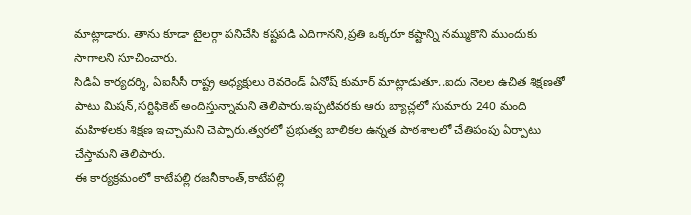మాట్లాడారు. తాను కూడా టైలర్గా పనిచేసి కష్టపడి ఎదిగానని,ప్రతి ఒక్కరూ కష్టాన్ని నమ్ముకొని ముందుకు సాగాలని సూచించారు.
సిడిఏ కార్యదర్శి, ఏఐసీసీ రాష్ట్ర అధ్యక్షులు రెవరెండ్ ఏనోష్ కుమార్ మాట్లాడుతూ..ఐదు నెలల ఉచిత శిక్షణతో పాటు మిషన్,సర్టిఫికెట్ అందిస్తున్నామని తెలిపారు.ఇప్పటివరకు ఆరు బ్యాచ్లలో సుమారు 240 మంది మహిళలకు శిక్షణ ఇచ్చామని చెప్పారు.త్వరలో ప్రభుత్వ బాలికల ఉన్నత పాఠశాలలో చేతిపంపు ఏర్పాటు చేస్తామని తెలిపారు.
ఈ కార్యక్రమంలో కాటేపల్లి రజనీకాంత్,కాటేపల్లి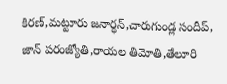కిరణ్,మట్టూరు జనార్ధన్,చారుగుండ్ల సందీప్, జాన్ పరంజ్యోతి,రాయల తిమోతి,తేలూరి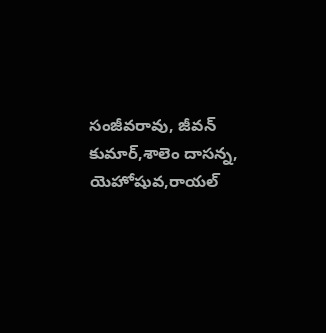సంజీవరావు, జీవన్ కుమార్,శాలెం దాసన్న, యెహోషువ,రాయల్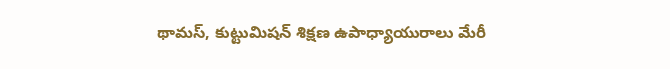థామస్, కుట్టుమిషన్ శిక్షణ ఉపాధ్యాయురాలు మేరీ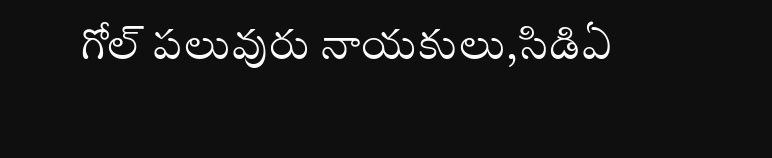గోల్ పలువురు నాయకులు,సిడిఏ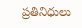ప్రతినిధులు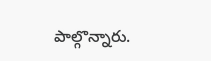పాల్గొన్నారు.